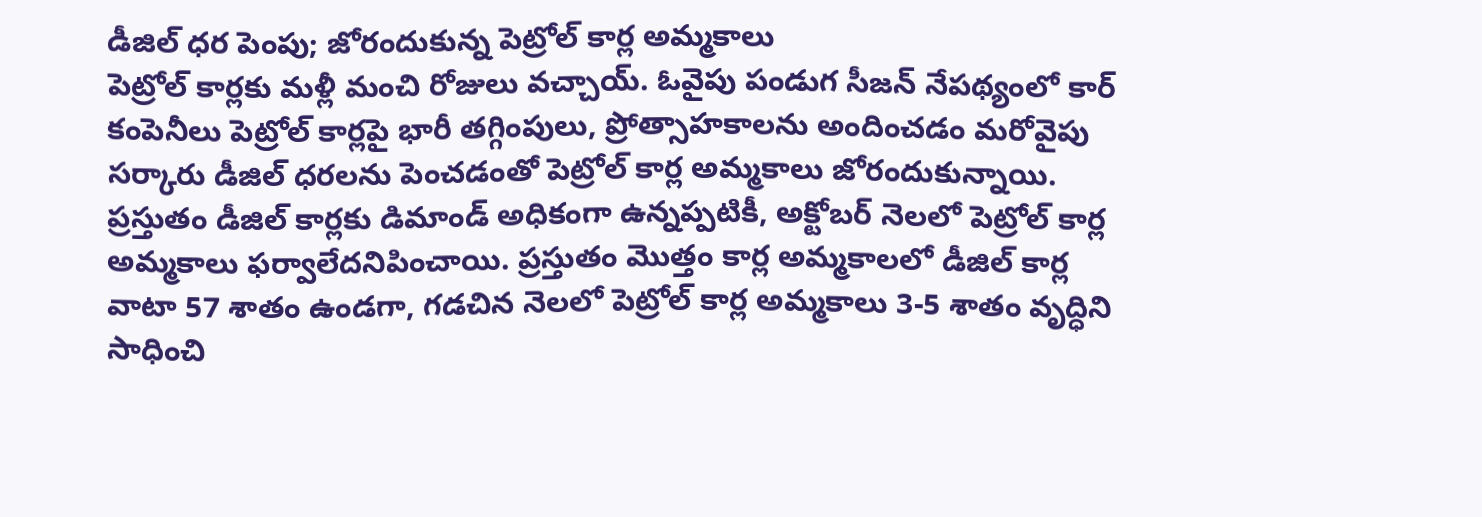డీజిల్ ధర పెంపు; జోరందుకున్న పెట్రోల్ కార్ల అమ్మకాలు
పెట్రోల్ కార్లకు మళ్లీ మంచి రోజులు వచ్చాయ్. ఓవైపు పండుగ సీజన్ నేపథ్యంలో కార్ కంపెనీలు పెట్రోల్ కార్లపై భారీ తగ్గింపులు, ప్రోత్సాహకాలను అందించడం మరోవైపు సర్కారు డీజిల్ ధరలను పెంచడంతో పెట్రోల్ కార్ల అమ్మకాలు జోరందుకున్నాయి. ప్రస్తుతం డీజిల్ కార్లకు డిమాండ్ అధికంగా ఉన్నప్పటికీ, అక్టోబర్ నెలలో పెట్రోల్ కార్ల అమ్మకాలు ఫర్వాలేదనిపించాయి. ప్రస్తుతం మొత్తం కార్ల అమ్మకాలలో డీజిల్ కార్ల వాటా 57 శాతం ఉండగా, గడచిన నెలలో పెట్రోల్ కార్ల అమ్మకాలు 3-5 శాతం వృద్ధిని సాధించి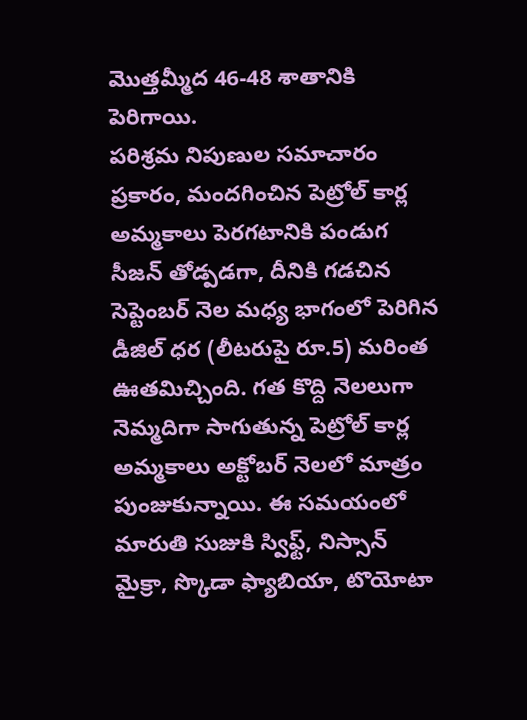మొత్తమ్మీద 46-48 శాతానికి పెరిగాయి.
పరిశ్రమ నిపుణుల సమాచారం ప్రకారం, మందగించిన పెట్రోల్ కార్ల అమ్మకాలు పెరగటానికి పండుగ సీజన్ తోడ్పడగా, దీనికి గడచిన సెప్టెంబర్ నెల మధ్య భాగంలో పెరిగిన డీజిల్ ధర (లీటరుపై రూ.5) మరింత ఊతమిచ్చింది. గత కొద్ది నెలలుగా నెమ్మదిగా సాగుతున్న పెట్రోల్ కార్ల అమ్మకాలు అక్టోబర్ నెలలో మాత్రం పుంజుకున్నాయి. ఈ సమయంలో మారుతి సుజుకి స్విఫ్ట్, నిస్సాన్ మైక్రా, స్కొడా ఫ్యాబియా, టొయోటా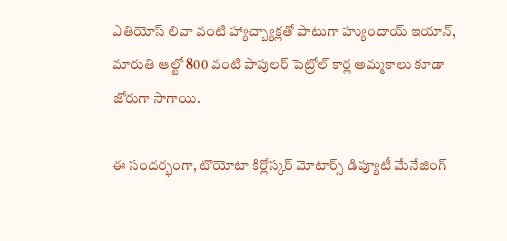ఎతియోస్ లివా వంటి హ్యాచ్బ్యాక్లతో పాటుగా హ్యుందాయ్ ఇయాన్, మారుతి ఆల్టో 800 వంటి పాపులర్ పెట్రోల్ కార్ల అమ్మకాలు కూడా జోరుగా సాగాయి.

ఈ సందర్భంగా, టొయోటా కిర్లోస్కర్ మోటార్స్ డిప్యూటీ మేనేజింగ్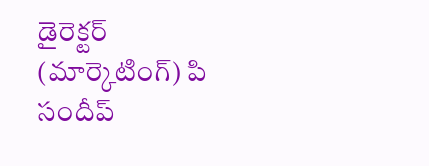డైరెక్టర్ (మార్కెటింగ్) పి సందీప్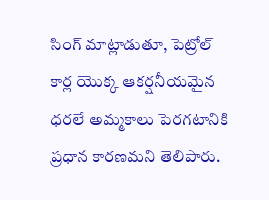సింగ్ మాట్లాడుతూ, పెట్రోల్ కార్ల యొక్క ఆకర్షనీయమైన ధరలే అమ్మకాలు పెరగటానికి ప్రధాన కారణమని తెలిపారు.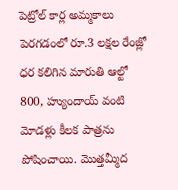పెట్రోల్ కార్ల అమ్మకాలు పెరగడంలో రూ.3 లక్షల రేంజ్లో ధర కలిగిన మారుతి ఆల్టో 800, హ్యుందాయ్ వంటి మోడళ్లు కీలక పాత్రను పోషించాయి. మొత్తమ్మీద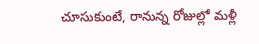చూసుకుంటే, రానున్న రోజుల్లో మళ్లీ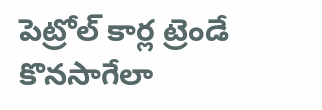పెట్రోల్ కార్ల ట్రెండే కొనసాగేలా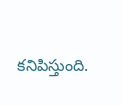కనిపిస్తుంది.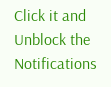Click it and Unblock the Notifications